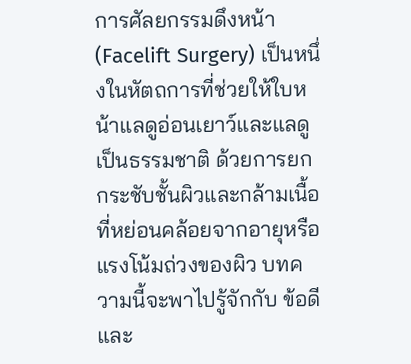การศัลยกรรมดึงหน้า (Facelift Surgery) เป็นหนึ่งในหัตถการที่ช่วยให้ใบหน้าแลดูอ่อนเยาว์และแลดูเป็นธรรมชาติ ด้วยการยกกระชับชั้นผิวและกล้ามเนื้อที่หย่อนคล้อยจากอายุหรือแรงโน้มถ่วงของผิว บทความนี้จะพาไปรู้จักกับ ข้อดีและ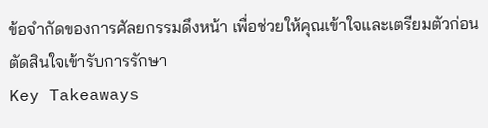ข้อจำกัดของการศัลยกรรมดึงหน้า เพื่อช่วยให้คุณเข้าใจและเตรียมตัวก่อนตัดสินใจเข้ารับการรักษา
Key Takeaways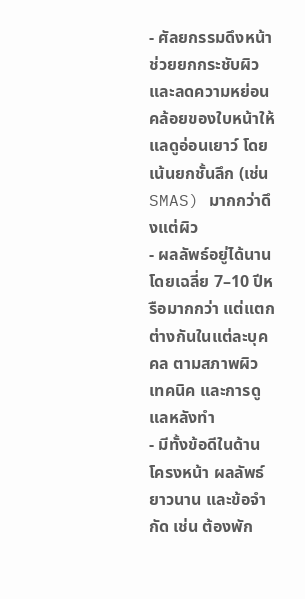- ศัลยกรรมดึงหน้า ช่วยยกกระชับผิวและลดความหย่อนคล้อยของใบหน้าให้แลดูอ่อนเยาว์ โดยเน้นยกชั้นลึก (เช่น SMAS) มากกว่าดึงแต่ผิว
- ผลลัพธ์อยู่ได้นานโดยเฉลี่ย 7–10 ปีหรือมากกว่า แต่แตกต่างกันในแต่ละบุคคล ตามสภาพผิว เทคนิค และการดูแลหลังทำ
- มีทั้งข้อดีในด้านโครงหน้า ผลลัพธ์ยาวนาน และข้อจำกัด เช่น ต้องพัก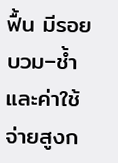ฟื้น มีรอยบวม–ช้ำ และค่าใช้จ่ายสูงก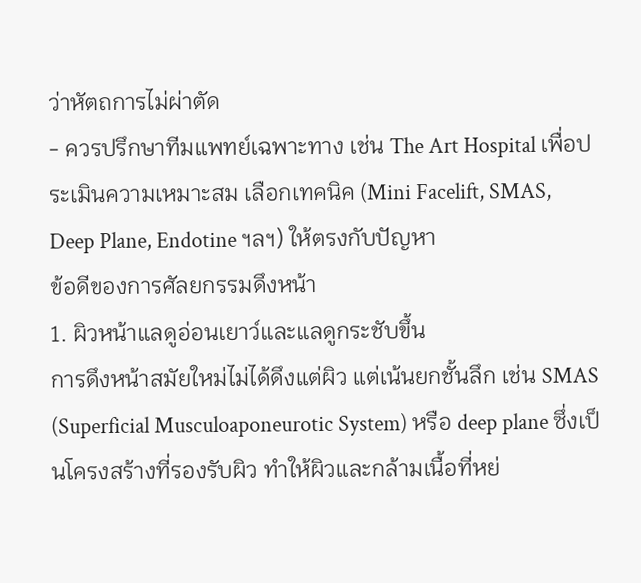ว่าหัตถการไม่ผ่าตัด
- ควรปรึกษาทีมแพทย์เฉพาะทาง เช่น The Art Hospital เพื่อประเมินความเหมาะสม เลือกเทคนิค (Mini Facelift, SMAS, Deep Plane, Endotine ฯลฯ) ให้ตรงกับปัญหา
ข้อดีของการศัลยกรรมดึงหน้า
1. ผิวหน้าแลดูอ่อนเยาว์และแลดูกระชับขึ้น
การดึงหน้าสมัยใหม่ไม่ได้ดึงแต่ผิว แต่เน้นยกชั้นลึก เช่น SMAS (Superficial Musculoaponeurotic System) หรือ deep plane ซึ่งเป็นโครงสร้างที่รองรับผิว ทำให้ผิวและกล้ามเนื้อที่หย่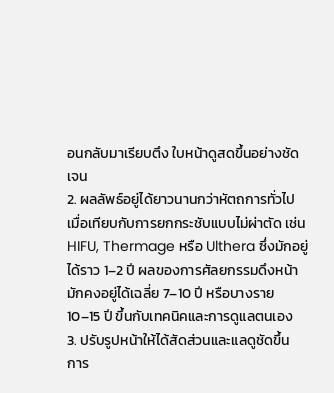อนกลับมาเรียบตึง ใบหน้าดูสดขึ้นอย่างชัดเจน
2. ผลลัพธ์อยู่ได้ยาวนานกว่าหัตถการทั่วไป
เมื่อเทียบกับการยกกระชับแบบไม่ผ่าตัด เช่น HIFU, Thermage หรือ Ulthera ซึ่งมักอยู่ได้ราว 1–2 ปี ผลของการศัลยกรรมดึงหน้ามักคงอยู่ได้เฉลี่ย 7–10 ปี หรือบางราย 10–15 ปี ขึ้นกับเทคนิคและการดูแลตนเอง
3. ปรับรูปหน้าให้ได้สัดส่วนและแลดูชัดขึ้น
การ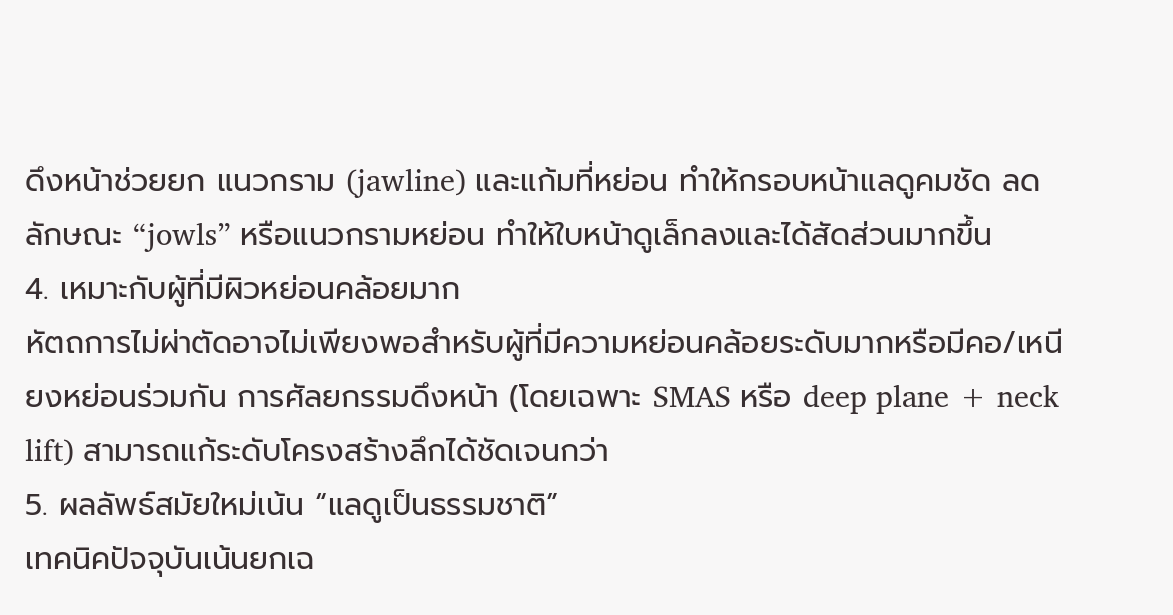ดึงหน้าช่วยยก แนวกราม (jawline) และแก้มที่หย่อน ทำให้กรอบหน้าแลดูคมชัด ลดลักษณะ “jowls” หรือแนวกรามหย่อน ทำให้ใบหน้าดูเล็กลงและได้สัดส่วนมากขึ้น
4. เหมาะกับผู้ที่มีผิวหย่อนคล้อยมาก
หัตถการไม่ผ่าตัดอาจไม่เพียงพอสำหรับผู้ที่มีความหย่อนคล้อยระดับมากหรือมีคอ/เหนียงหย่อนร่วมกัน การศัลยกรรมดึงหน้า (โดยเฉพาะ SMAS หรือ deep plane + neck lift) สามารถแก้ระดับโครงสร้างลึกได้ชัดเจนกว่า
5. ผลลัพธ์สมัยใหม่เน้น “แลดูเป็นธรรมชาติ”
เทคนิคปัจจุบันเน้นยกเฉ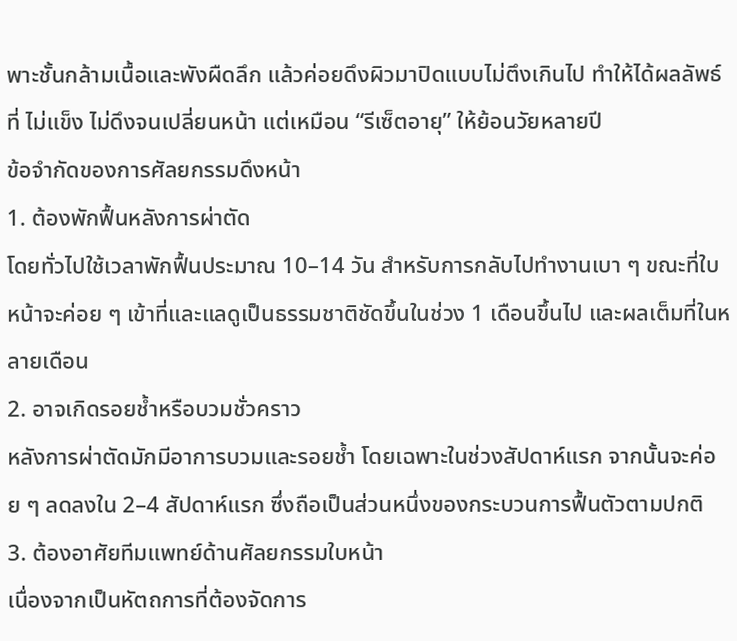พาะชั้นกล้ามเนื้อและพังผืดลึก แล้วค่อยดึงผิวมาปิดแบบไม่ตึงเกินไป ทำให้ได้ผลลัพธ์ที่ ไม่แข็ง ไม่ดึงจนเปลี่ยนหน้า แต่เหมือน “รีเซ็ตอายุ” ให้ย้อนวัยหลายปี
ข้อจำกัดของการศัลยกรรมดึงหน้า
1. ต้องพักฟื้นหลังการผ่าตัด
โดยทั่วไปใช้เวลาพักฟื้นประมาณ 10–14 วัน สำหรับการกลับไปทำงานเบา ๆ ขณะที่ใบหน้าจะค่อย ๆ เข้าที่และแลดูเป็นธรรมชาติชัดขึ้นในช่วง 1 เดือนขึ้นไป และผลเต็มที่ในหลายเดือน
2. อาจเกิดรอยช้ำหรือบวมชั่วคราว
หลังการผ่าตัดมักมีอาการบวมและรอยช้ำ โดยเฉพาะในช่วงสัปดาห์แรก จากนั้นจะค่อย ๆ ลดลงใน 2–4 สัปดาห์แรก ซึ่งถือเป็นส่วนหนึ่งของกระบวนการฟื้นตัวตามปกติ
3. ต้องอาศัยทีมแพทย์ด้านศัลยกรรมใบหน้า
เนื่องจากเป็นหัตถการที่ต้องจัดการ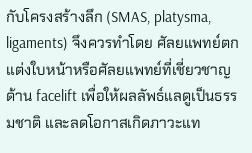กับโครงสร้างลึก (SMAS, platysma, ligaments) จึงควรทำโดย ศัลยแพทย์ตกแต่งใบหน้าหรือศัลยแพทย์ที่เชี่ยวชาญด้าน facelift เพื่อให้ผลลัพธ์แลดูเป็นธรรมชาติ และลดโอกาสเกิดภาวะแท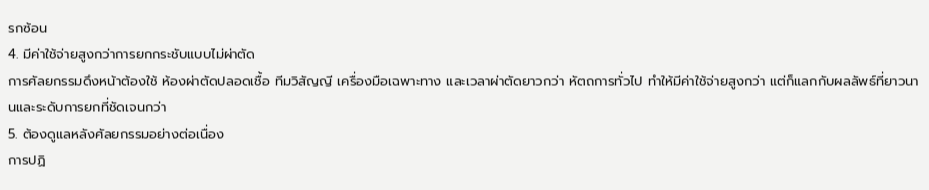รกซ้อน
4. มีค่าใช้จ่ายสูงกว่าการยกกระชับแบบไม่ผ่าตัด
การศัลยกรรมดึงหน้าต้องใช้ ห้องผ่าตัดปลอดเชื้อ ทีมวิสัญญี เครื่องมือเฉพาะทาง และเวลาผ่าตัดยาวกว่า หัตถการทั่วไป ทำให้มีค่าใช้จ่ายสูงกว่า แต่ก็แลกกับผลลัพธ์ที่ยาวนานและระดับการยกที่ชัดเจนกว่า
5. ต้องดูแลหลังศัลยกรรมอย่างต่อเนื่อง
การปฏิ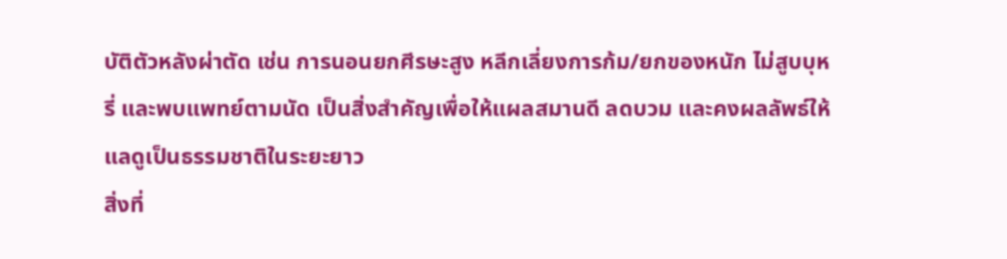บัติตัวหลังผ่าตัด เช่น การนอนยกศีรษะสูง หลีกเลี่ยงการก้ม/ยกของหนัก ไม่สูบบุหรี่ และพบแพทย์ตามนัด เป็นสิ่งสำคัญเพื่อให้แผลสมานดี ลดบวม และคงผลลัพธ์ให้แลดูเป็นธรรมชาติในระยะยาว
สิ่งที่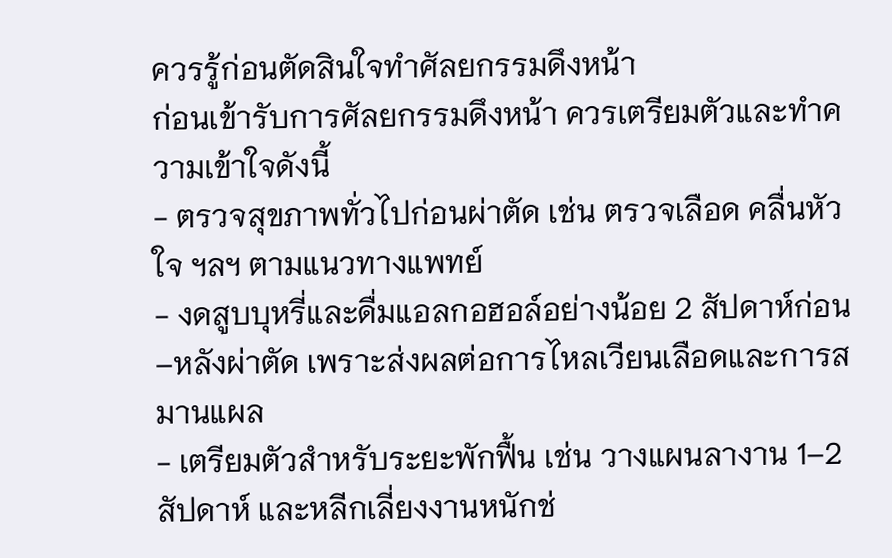ควรรู้ก่อนตัดสินใจทำศัลยกรรมดึงหน้า
ก่อนเข้ารับการศัลยกรรมดึงหน้า ควรเตรียมตัวและทำความเข้าใจดังนี้
- ตรวจสุขภาพทั่วไปก่อนผ่าตัด เช่น ตรวจเลือด คลื่นหัวใจ ฯลฯ ตามแนวทางแพทย์
- งดสูบบุหรี่และดื่มแอลกอฮอล์อย่างน้อย 2 สัปดาห์ก่อน–หลังผ่าตัด เพราะส่งผลต่อการไหลเวียนเลือดและการสมานแผล
- เตรียมตัวสำหรับระยะพักฟื้น เช่น วางแผนลางาน 1–2 สัปดาห์ และหลีกเลี่ยงงานหนักช่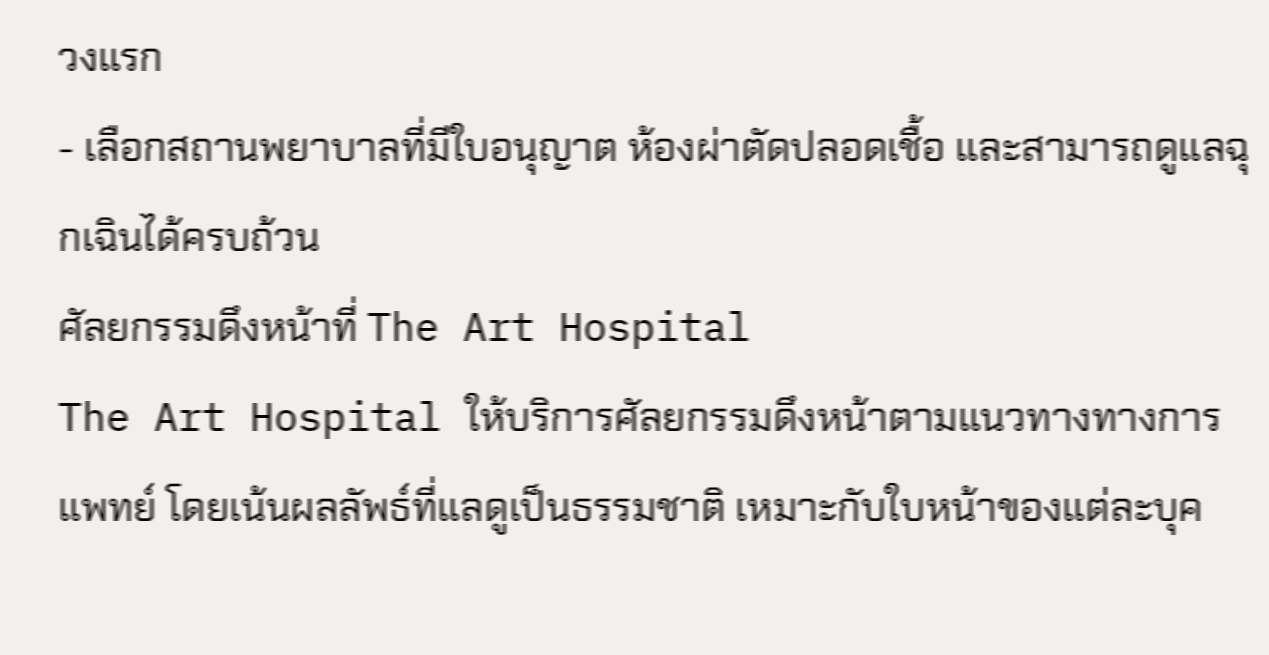วงแรก
- เลือกสถานพยาบาลที่มีใบอนุญาต ห้องผ่าตัดปลอดเชื้อ และสามารถดูแลฉุกเฉินได้ครบถ้วน
ศัลยกรรมดึงหน้าที่ The Art Hospital
The Art Hospital ให้บริการศัลยกรรมดึงหน้าตามแนวทางทางการแพทย์ โดยเน้นผลลัพธ์ที่แลดูเป็นธรรมชาติ เหมาะกับใบหน้าของแต่ละบุค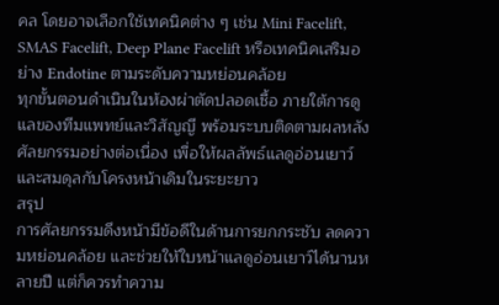คล โดยอาจเลือกใช้เทคนิคต่าง ๆ เช่น Mini Facelift, SMAS Facelift, Deep Plane Facelift หรือเทคนิคเสริมอย่าง Endotine ตามระดับความหย่อนคล้อย
ทุกขั้นตอนดำเนินในห้องผ่าตัดปลอดเชื้อ ภายใต้การดูแลของทีมแพทย์และวิสัญญี พร้อมระบบติดตามผลหลังศัลยกรรมอย่างต่อเนื่อง เพื่อให้ผลลัพธ์แลดูอ่อนเยาว์และสมดุลกับโครงหน้าเดิมในระยะยาว
สรุป
การศัลยกรรมดึงหน้ามีข้อดีในด้านการยกกระชับ ลดความหย่อนคล้อย และช่วยให้ใบหน้าแลดูอ่อนเยาว์ได้นานหลายปี แต่ก็ควรทำความ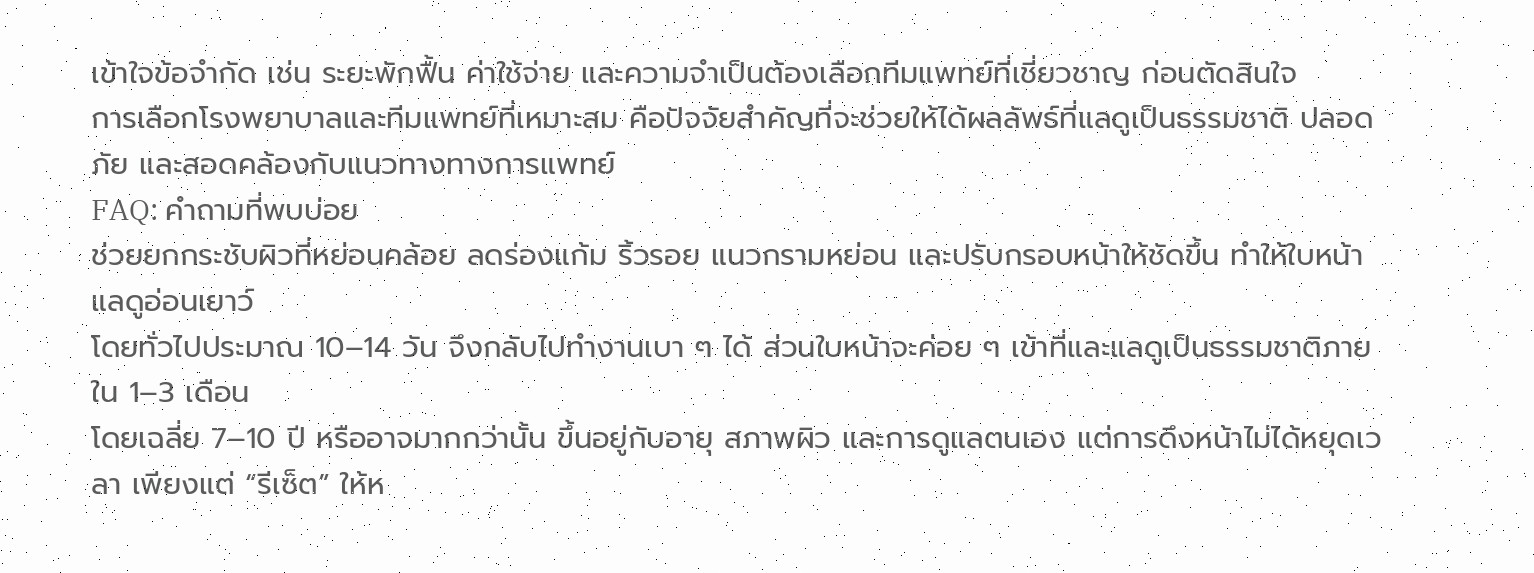เข้าใจข้อจำกัด เช่น ระยะพักฟื้น ค่าใช้จ่าย และความจำเป็นต้องเลือกทีมแพทย์ที่เชี่ยวชาญ ก่อนตัดสินใจ
การเลือกโรงพยาบาลและทีมแพทย์ที่เหมาะสม คือปัจจัยสำคัญที่จะช่วยให้ได้ผลลัพธ์ที่แลดูเป็นธรรมชาติ ปลอดภัย และสอดคล้องกับแนวทางทางการแพทย์
FAQ: คำถามที่พบบ่อย
ช่วยยกกระชับผิวที่หย่อนคล้อย ลดร่องแก้ม ริ้วรอย แนวกรามหย่อน และปรับกรอบหน้าให้ชัดขึ้น ทำให้ใบหน้าแลดูอ่อนเยาว์
โดยทั่วไปประมาณ 10–14 วัน จึงกลับไปทำงานเบา ๆ ได้ ส่วนใบหน้าจะค่อย ๆ เข้าที่และแลดูเป็นธรรมชาติภายใน 1–3 เดือน
โดยเฉลี่ย 7–10 ปี หรืออาจมากกว่านั้น ขึ้นอยู่กับอายุ สภาพผิว และการดูแลตนเอง แต่การดึงหน้าไม่ได้หยุดเวลา เพียงแต่ “รีเซ็ต” ให้ห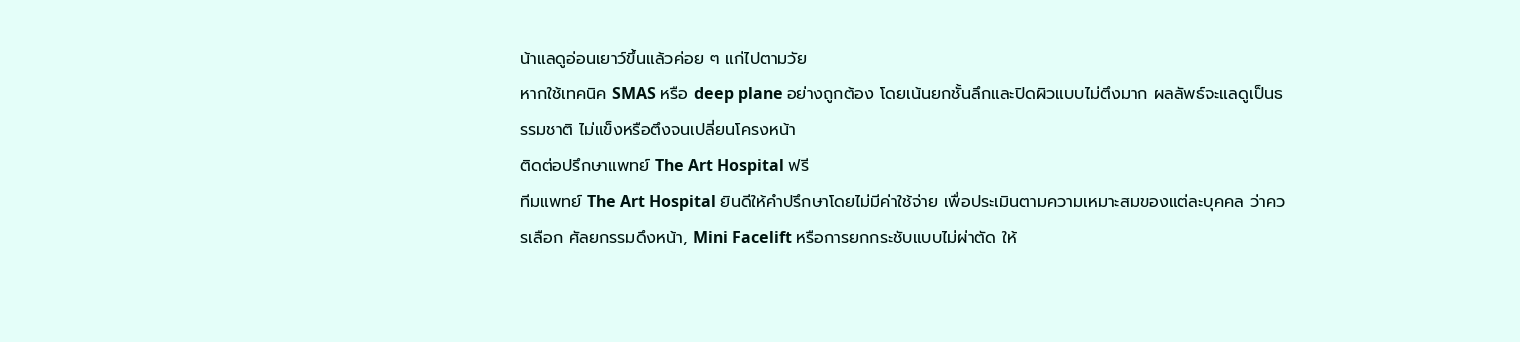น้าแลดูอ่อนเยาว์ขึ้นแล้วค่อย ๆ แก่ไปตามวัย
หากใช้เทคนิค SMAS หรือ deep plane อย่างถูกต้อง โดยเน้นยกชั้นลึกและปิดผิวแบบไม่ตึงมาก ผลลัพธ์จะแลดูเป็นธรรมชาติ ไม่แข็งหรือตึงจนเปลี่ยนโครงหน้า
ติดต่อปรึกษาแพทย์ The Art Hospital ฟรี
ทีมแพทย์ The Art Hospital ยินดีให้คำปรึกษาโดยไม่มีค่าใช้จ่าย เพื่อประเมินตามความเหมาะสมของแต่ละบุคคล ว่าควรเลือก ศัลยกรรมดึงหน้า, Mini Facelift หรือการยกกระชับแบบไม่ผ่าตัด ให้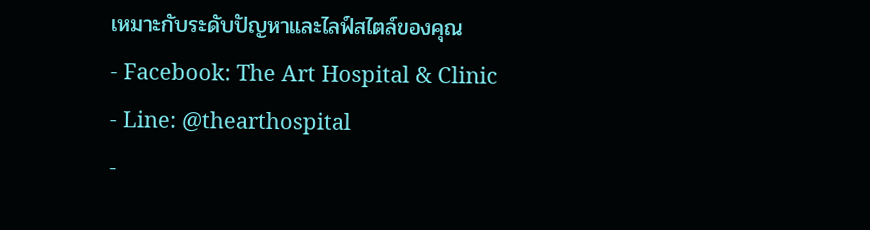เหมาะกับระดับปัญหาและไลฟ์สไตล์ของคุณ
- Facebook: The Art Hospital & Clinic
- Line: @thearthospital
-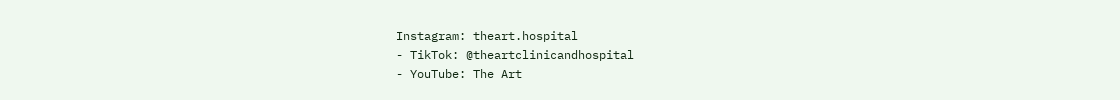Instagram: theart.hospital
- TikTok: @theartclinicandhospital
- YouTube: The Art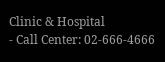Clinic & Hospital
- Call Center: 02-666-4666